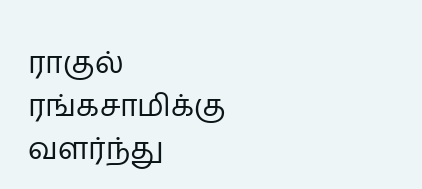ராகுல் ரங்கசாமிக்கு வளர்ந்து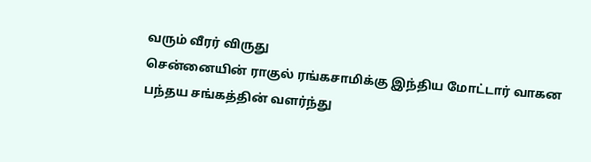வரும் வீரர் விருது
சென்னையின் ராகுல் ரங்கசாமிக்கு இந்திய மோட்டார் வாகன பந்தய சங்கத்தின் வளர்ந்து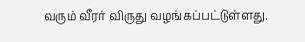வரும் வீரர் விருது வழங்கப்பட்டுள்ளது.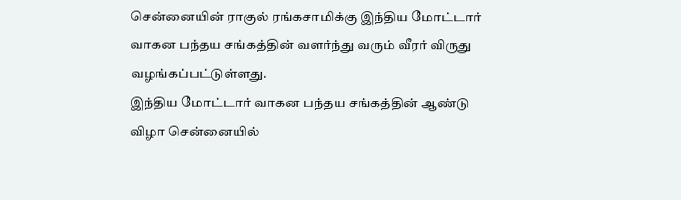சென்னையின் ராகுல் ரங்கசாமிக்கு இந்திய மோட்டார் வாகன பந்தய சங்கத்தின் வளர்ந்து வரும் வீரர் விருது வழங்கப்பட்டுள்ளது.
இந்திய மோட்டார் வாகன பந்தய சங்கத்தின் ஆண்டு விழா சென்னையில்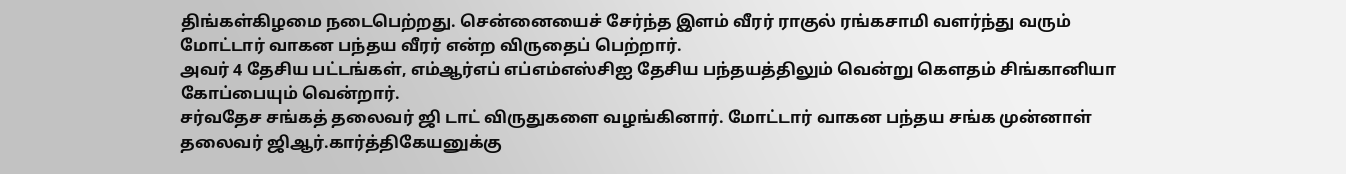திங்கள்கிழமை நடைபெற்றது. சென்னையைச் சேர்ந்த இளம் வீரர் ராகுல் ரங்கசாமி வளர்ந்து வரும் மோட்டார் வாகன பந்தய வீரர் என்ற விருதைப் பெற்றார்.
அவர் 4 தேசிய பட்டங்கள், எம்ஆர்எப் எப்எம்எஸ்சிஐ தேசிய பந்தயத்திலும் வென்று கெளதம் சிங்கானியா கோப்பையும் வென்றார்.
சர்வதேச சங்கத் தலைவர் ஜி டாட் விருதுகளை வழங்கினார். மோட்டார் வாகன பந்தய சங்க முன்னாள் தலைவர் ஜிஆர்.கார்த்திகேயனுக்கு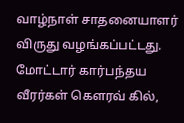வாழ்நாள் சாதனையாளர் விருது வழங்கப்பட்டது.
மோட்டார் கார்பந்தய வீரர்கள் கெளரவ் கில்,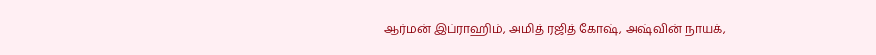ஆர்மன் இப்ராஹிம், அமித் ரஜித் கோஷ், அஷ்வின் நாயக்,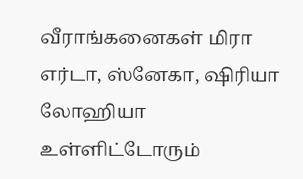வீராங்கனைகள் மிரா எர்டா, ஸ்னேகா, ஷிரியா லோஹியா உள்ளிட்டோரும்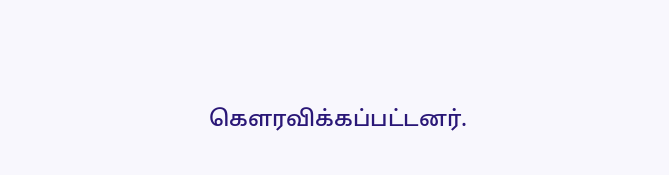கெளரவிக்கப்பட்டனர்.